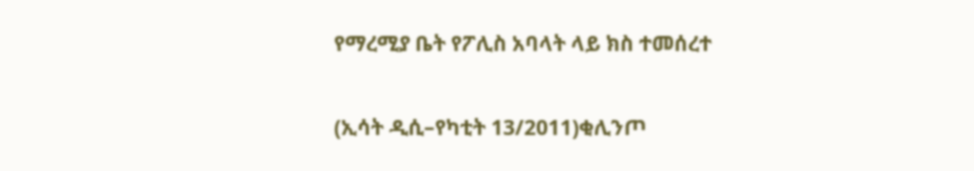የማረሚያ ቤት የፖሊስ አባላት ላይ ክስ ተመሰረተ

(ኢሳት ዲሲ–የካቲት 13/2011)ቂሊንጦ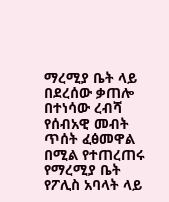ማረሚያ ቤት ላይ በደረሰው ቃጠሎ በተነሳው ረብሻ የሰብአዊ መብት ጥሰት ፈፅመዋል በሚል የተጠረጠሩ የማረሚያ ቤት የፖሊስ አባላት ላይ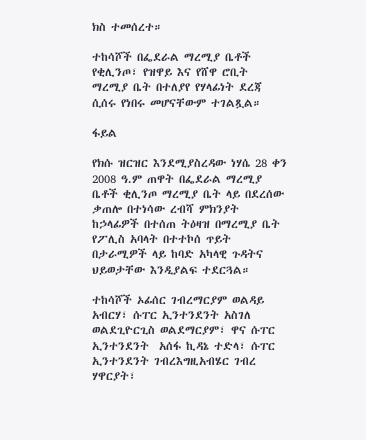ክስ ተመሰረተ።

ተከሳሾች በፌደራል ማረሚያ ቤቶች የቂሊንጦ፣ የዝዋይ እና የሸዋ ሮቢት ማረሚያ ቤት በተለያየ የሃላፊነት ደረጃ ሲሰሩ የነበሩ መሆናቸውም ተገልጿል።

ፋይል

የክሱ ዝርዝር እንደሚያስረዳው ነሃሴ 28 ቀን 2008 ዓ.ም ጠዋት በፌደራል ማረሚያ ቤቶች ቂሊንጦ ማረሚያ ቤት ላይ በደረሰው ቃጠሎ በተነሳው ረብሻ ምክንያት ከኃላፊዎች በተሰጠ ትዕዛዝ በማረሚያ ቤት የፖሊስ አባላት በተተኮሰ ጥይት በታራሚዎች ላይ ከባድ አካላዊ ጉዳትና ህይወታቸው እንዲያልፍ ተደርጓል።

ተከሳሾች ኦፊሰር ገብረማርያም ወልዳይ አብርሃ፣ ሱፐር ኢንተንደንት አስገለ ወልደጊዮርጊስ ወልደማርያም፣ ዋና ሱፐር ኢንተንደንት  አሰፋ ኪዳኔ ተድላ፣ ሱፐር ኢንተንደንት ገብረእግዚአብሄር ገብረ ሃዋርያት፣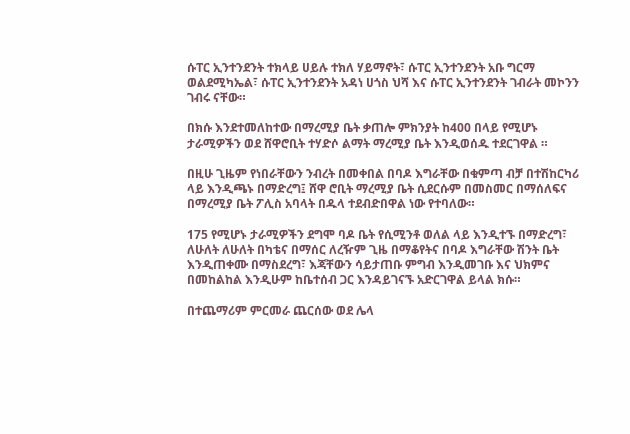ሱፐር ኢንተንደንት ተክላይ ሀይሉ ተክለ ሃይማኖት፣ ሱፐር ኢንተንደንት አቡ ግርማ ወልደሚካኤል፣ ሱፐር ኢንተንደንት አዳነ ሀጎስ ህሻ እና ሱፐር ኢንተንደንት ገብራት መኮንን ገብሩ ናቸው።

በክሱ እንደተመለከተው በማረሚያ ቤት ቃጠሎ ምክንያት ከ400 በላይ የሚሆኑ ታራሚዎችን ወደ ሸዋሮቢት ተሃድሶ ልማት ማረሚያ ቤት እንዲወሰዱ ተደርገዋል ።

በዚሁ ጊዜም የነበራቸውን ንብረት በመቀበል በባዶ እግራቸው በቁምጣ ብቻ በተሽከርካሪ ላይ እንዲጫኑ በማድረግ፤ ሸዋ ሮቢት ማረሚያ ቤት ሲደርሱም በመስመር በማሰለፍና በማረሚያ ቤት ፖሊስ አባላት በዱላ ተደብድበዋል ነው የተባለው።

175 የሚሆኑ ታራሚዎችን ደግሞ ባዶ ቤት የሲሚንቶ ወለል ላይ እንዲተኙ በማድረግ፣ ለሁለት ለሁለት በካቴና በማሰር ለረዥም ጊዜ በማቆየትና በባዶ እግራቸው ሽንት ቤት እንዲጠቀሙ በማስደረግ፣ እጃቸውን ሳይታጠቡ ምግብ እንዲመገቡ እና ህክምና በመከልከል እንዲሁም ከቤተሰብ ጋር እንዳይገናኙ አድርገዋል ይላል ክሱ።

በተጨማሪም ምርመራ ጨርሰው ወደ ሌላ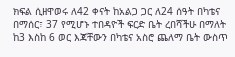ክፍል ሲዘዋወሩ ለ42 ቀናት ከአልጋ ጋር ለ24 ሰዓት በካቴና በማሰር፣ 37 የሚሆኑ ተበዳዮች ፍርድ ቤት ረበሻችሁ በማለት ከ3 እስከ 6 ወር እጃቸውን በካቴና አስሮ ጨለማ ቤት ውስጥ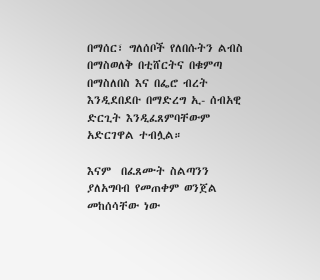በማሰር፣ ግለሰቦች የለበሱትን ልብስ በማስወለቅ በቲሸርትና በቁምጣ በማስለበስ እና በፌሮ ብረት እንዲደበደቡ በማድረግ ኢ- ሰብአዊ ድርጊት እንዲፈጸምባቸውም አድርገዋል ተብሏል።

እናም  በፈጸሙት ስልጣንን ያለአግባብ የመጠቀም ወንጀል መከሰሳቸው ነው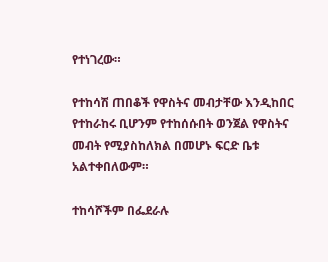የተነገረው።

የተከሳሽ ጠበቆች የዋስትና መብታቸው እንዲከበር የተከራከሩ ቢሆንም የተከሰሱበት ወንጀል የዋስትና መብት የሚያስከለክል በመሆኑ ፍርድ ቤቱ አልተቀበለውም።

ተከሳሾችም በፌደራሉ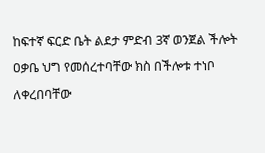ከፍተኛ ፍርድ ቤት ልደታ ምድብ 3ኛ ወንጀል ችሎት ዐቃቤ ህግ የመሰረተባቸው ክስ በችሎቱ ተነቦ ለቀረበባቸው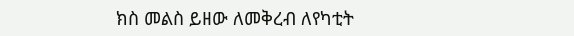ክስ መልስ ይዘው ለመቅረብ ለየካቲት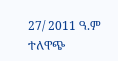27/ 2011 ዓ.ም ተለዋጭ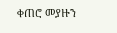ቀጠሮ መያዙን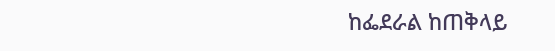ከፌደራል ከጠቅላይ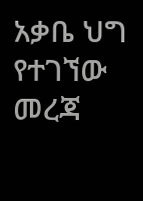አቃቤ ህግ የተገኘው መረጃ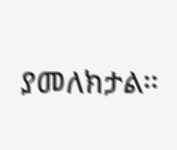ያመለክታል።